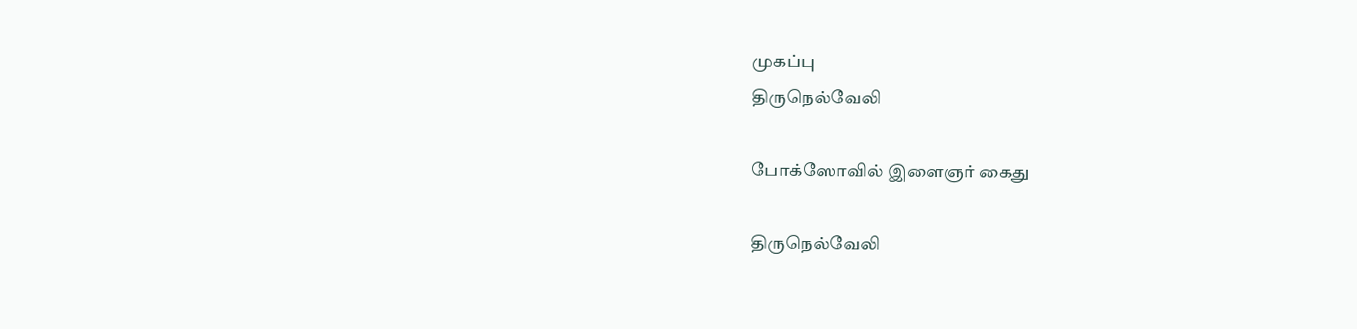முகப்பு
திருநெல்வேலி

போக்ஸோவில் இளைஞர் கைது

திருநெல்வேலி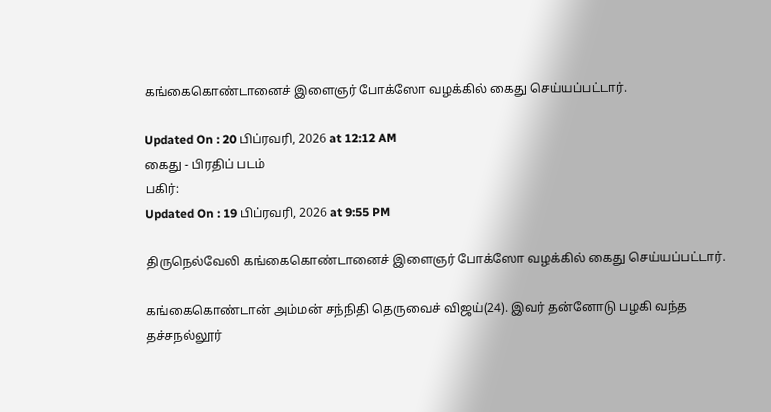கங்கைகொண்டானைச் இளைஞர் போக்ஸோ வழக்கில் கைது செய்யப்பட்டார்.

Updated On : 20 பிப்ரவரி, 2026 at 12:12 AM
கைது - பிரதிப் படம்
பகிர்:
Updated On : 19 பிப்ரவரி, 2026 at 9:55 PM

திருநெல்வேலி கங்கைகொண்டானைச் இளைஞர் போக்ஸோ வழக்கில் கைது செய்யப்பட்டார்.

கங்கைகொண்டான் அம்மன் சந்நிதி தெருவைச் விஜய்(24). இவர் தன்னோடு பழகி வந்த தச்சநல்லூர்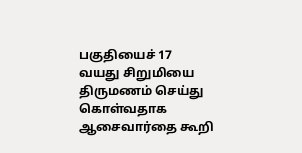பகுதியைச் 17 வயது சிறுமியை திருமணம் செய்து கொள்வதாக ஆசைவார்தை கூறி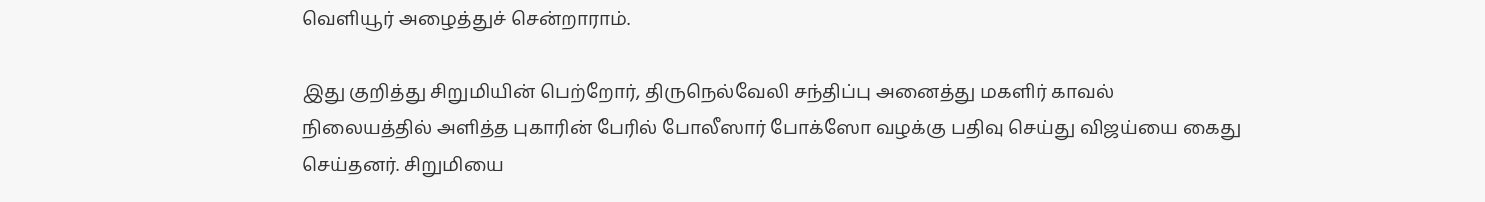வெளியூர் அழைத்துச் சென்றாராம்.

இது குறித்து சிறுமியின் பெற்றோர், திருநெல்வேலி சந்திப்பு அனைத்து மகளிர் காவல் நிலையத்தில் அளித்த புகாரின் பேரில் போலீஸார் போக்ஸோ வழக்கு பதிவு செய்து விஜய்யை கைது செய்தனர். சிறுமியை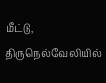மீட்டு, திருநெல்வேலியில்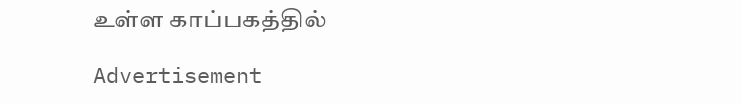உள்ள காப்பகத்தில்

Advertisement